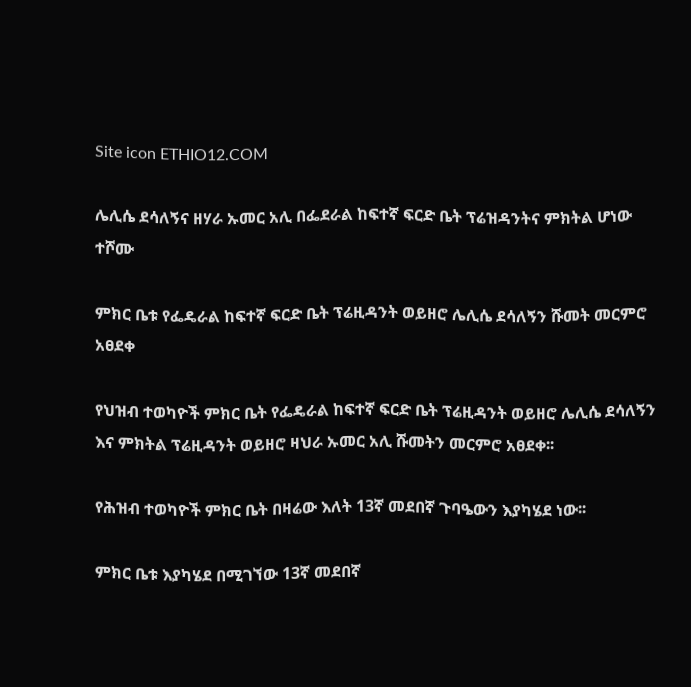Site icon ETHIO12.COM

ሌሊሴ ደሳለኝና ዘሃራ ኡመር አሊ በፌደራል ከፍተኛ ፍርድ ቤት ፕሬዝዳንትና ምክትል ሆነው ተሾሙ

ምክር ቤቱ የፌዴራል ከፍተኛ ፍርድ ቤት ፕሬዚዳንት ወይዘሮ ሌሊሴ ደሳለኝን ሹመት መርምሮ አፀደቀ

የህዝብ ተወካዮች ምክር ቤት የፌዴራል ከፍተኛ ፍርድ ቤት ፕሬዚዳንት ወይዘሮ ሌሊሴ ደሳለኝን እና ምክትል ፕሬዚዳንት ወይዘሮ ዛህራ ኡመር አሊ ሹመትን መርምሮ አፀደቀ፡፡

የሕዝብ ተወካዮች ምክር ቤት በዛሬው እለት 13ኛ መደበኛ ጉባዔውን እያካሄደ ነው፡፡

ምክር ቤቱ እያካሄደ በሚገኘው 13ኛ መደበኛ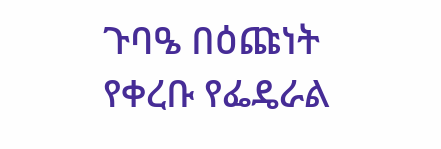ጉባዔ በዕጩነት የቀረቡ የፌዴራል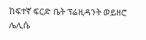ከፍተኛ ፍርድ ቤት ፕሬዚዳንት ወይዘሮ ሌሊሴ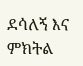ደሳለኝ እና ምክትል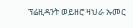ፕሬዚዳንት ወይዘሮ ዛህራ ኡመር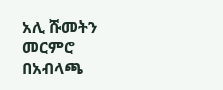አሊ ሹመትን መርምሮ በአብላጫ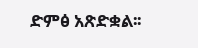ድምፅ አጽድቋል፡፡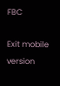FBC

Exit mobile version